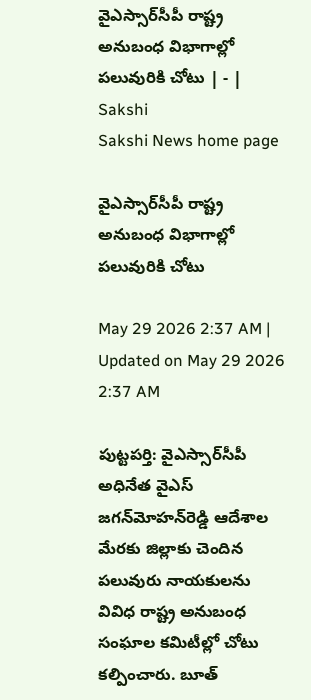వైఎస్సార్‌సీపీ రాష్ట్ర అనుబంధ విభాగాల్లో పలువురికి చోటు | - | Sakshi
Sakshi News home page

వైఎస్సార్‌సీపీ రాష్ట్ర అనుబంధ విభాగాల్లో పలువురికి చోటు

May 29 2026 2:37 AM | Updated on May 29 2026 2:37 AM

పుట్టపర్తి: వైఎస్సార్‌సీపీ అధినేత వైఎస్‌ జగన్‌మోహన్‌రెడ్డి ఆదేశాల మేరకు జిల్లాకు చెందిన పలువురు నాయకులను వివిధ రాష్ట్ర అనుబంధ సంఘాల కమిటీల్లో చోటు కల్పించారు. బూత్‌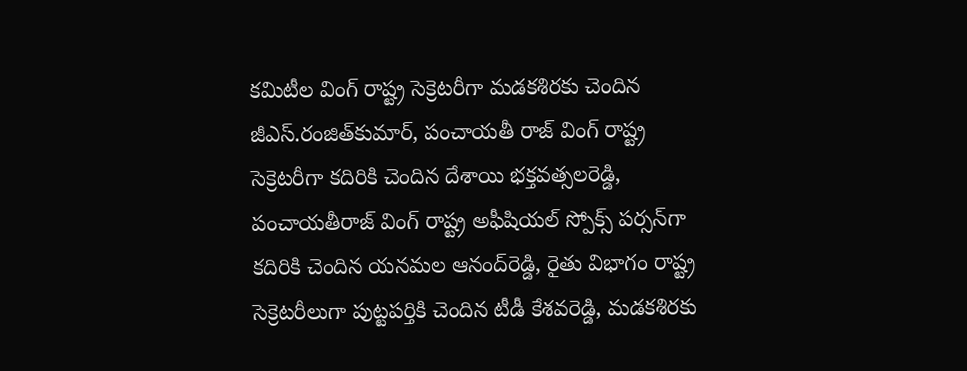కమిటీల వింగ్‌ రాష్ట్ర సెక్రెటరీగా మడకశిరకు చెందిన జీఎస్‌.రంజిత్‌కుమార్‌, పంచాయతీ రాజ్‌ వింగ్‌ రాష్ట్ర సెక్రెటరీగా కదిరికి చెందిన దేశాయి భక్తవత్సలరెడ్డి, పంచాయతీరాజ్‌ వింగ్‌ రాష్ట్ర అఫీషియల్‌ స్పోక్స్‌ పర్సన్‌గా కదిరికి చెందిన యనమల ఆనంద్‌రెడ్డి, రైతు విభాగం రాష్ట్ర సెక్రెటరీలుగా పుట్టపర్తికి చెందిన టీడీ కేశవరెడ్డి, మడకశిరకు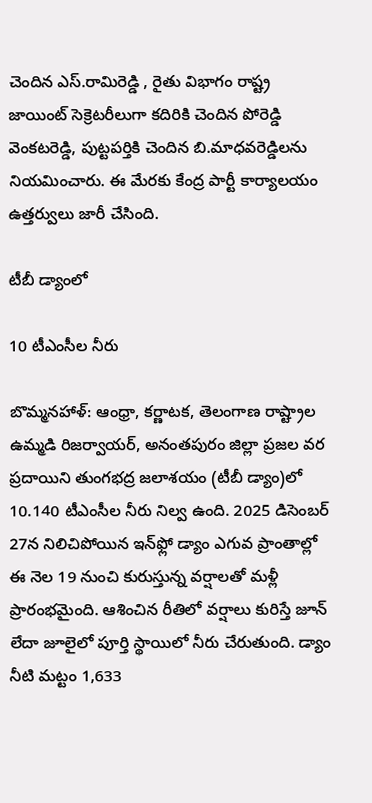చెందిన ఎస్‌.రామిరెడ్డి , రైతు విభాగం రాష్ట్ర జాయింట్‌ సెక్రెటరీలుగా కదిరికి చెందిన పోరెడ్డి వెంకటరెడ్డి, పుట్టపర్తికి చెందిన బి.మాధవరెడ్డిలను నియమించారు. ఈ మేరకు కేంద్ర పార్టీ కార్యాలయం ఉత్తర్వులు జారీ చేసింది.

టీబీ డ్యాంలో

10 టీఎంసీల నీరు

బొమ్మనహాళ్‌: ఆంధ్రా, కర్ణాటక, తెలంగాణ రాష్ట్రాల ఉమ్మడి రిజర్వాయర్‌, అనంతపురం జిల్లా ప్రజల వర ప్రదాయిని తుంగభద్ర జలాశయం (టీబీ డ్యాం)లో 10.140 టీఎంసీల నీరు నిల్వ ఉంది. 2025 డిసెంబర్‌ 27న నిలిచిపోయిన ఇన్‌ఫ్లో డ్యాం ఎగువ ప్రాంతాల్లో ఈ నెల 19 నుంచి కురుస్తున్న వర్షాలతో మళ్లీ ప్రారంభమైంది. ఆశించిన రీతిలో వర్షాలు కురిస్తే జూన్‌ లేదా జూలైలో పూర్తి స్థాయిలో నీరు చేరుతుంది. డ్యాం నీటి మట్టం 1,633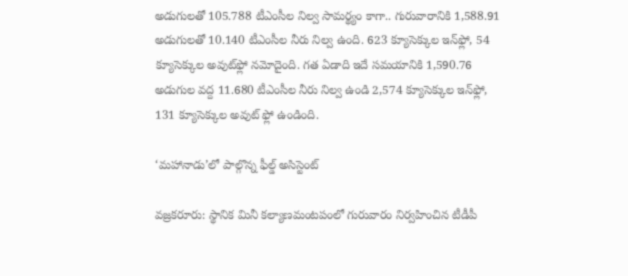అడుగులతో 105.788 టీఎంసీల నిల్వ సామర్థ్యం కాగా.. గురువారానికి 1,588.91 అడుగులతో 10.140 టీఎంసీల నీరు నిల్వ ఉంది. 623 క్యూసెక్కుల ఇన్‌ఫ్లో, 54 క్యూసెక్కుల అవుట్‌ఫ్లో నమోదైంది. గత ఏడాది ఇదే సమయానికి 1,590.76 అడుగుల వద్ద 11.680 టీఎంసీల నీరు నిల్వ ఉండి 2,574 క్యూసెక్కుల ఇన్‌ఫ్లో, 131 క్యూసెక్కుల అవుట్‌ ఫ్లో ఉండింది.

‘మహానాడు’లో పాల్గొన్న ఫీల్డ్‌ అసిస్టెంట్‌

వజ్రకరూరు: స్థానిక మినీ కల్యాణమంటపంలో గురువారం నిర్వహించిన టీడీపీ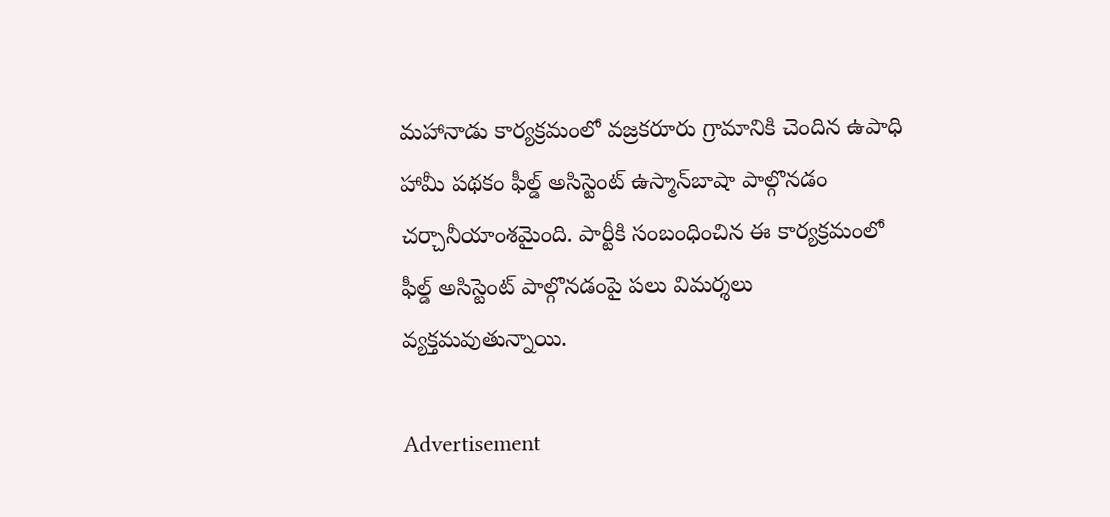మహానాడు కార్యక్రమంలో వజ్రకరూరు గ్రామానికి చెందిన ఉపాధి హామీ పథకం ఫీల్డ్‌ అసిస్టెంట్‌ ఉస్మాన్‌బాషా పాల్గొనడం చర్చానీయాంశమైంది. పార్టీకి సంబంధించిన ఈ కార్యక్రమంలో ఫీల్డ్‌ అసిస్టెంట్‌ పాల్గొనడంపై పలు విమర్శలు వ్యక్తమవుతున్నాయి.

Advertisement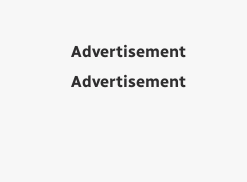Advertisement
Advertisement